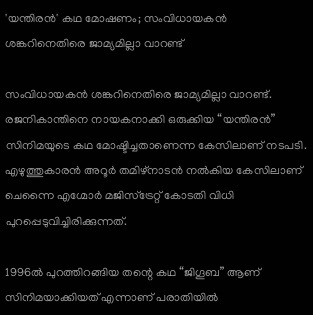'യന്തിരന്‍' കഥ മോഷണം; സംവിധായകന്‍ ശങ്കറിനെതിരെ ജാമ്യമില്ലാ വാറണ്ട്

സംവിധായകന്‍ ശങ്കറിനെതിരെ ജാമ്യമില്ലാ വാറണ്ട്. രജനികാന്തിനെ നായകനാക്കി ഒരുക്കിയ “യന്തിരന്‍” സിനിമയുടെ കഥ മോഷ്ടിച്ചതാണെന്ന കേസിലാണ് നടപടി. എഴുത്തുകാരന്‍ അറൂര്‍ തമിഴ്‌നാടന്‍ നല്‍കിയ കേസിലാണ് ചെന്നൈ എഗ്മോര്‍ മജിസ്‌ട്രേറ്റ് കോടതി വിധി പുറപ്പെടുവിച്ചിരിക്കുന്നത്.

1996ല്‍ പുറത്തിറങ്ങിയ തന്റെ കഥ “ജിഗൂബ” ആണ് സിനിമയാക്കിയത് എന്നാണ് പരാതിയില്‍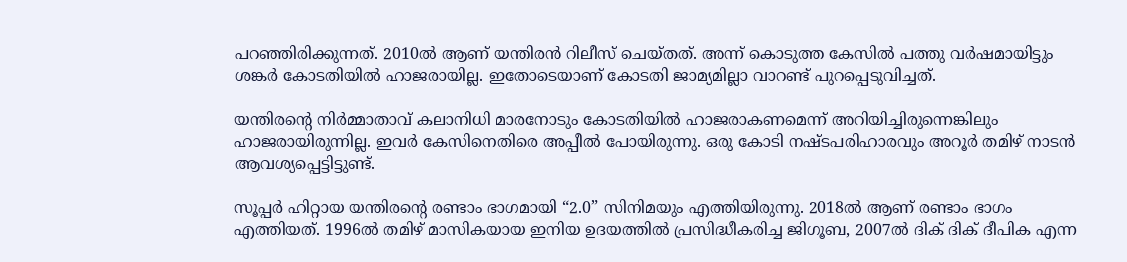പറഞ്ഞിരിക്കുന്നത്. 2010ല്‍ ആണ് യന്തിരന്‍ റിലീസ് ചെയ്തത്. അന്ന് കൊടുത്ത കേസില്‍ പത്തു വര്‍ഷമായിട്ടും ശങ്കര്‍ കോടതിയില്‍ ഹാജരായില്ല. ഇതോടെയാണ് കോടതി ജാമ്യമില്ലാ വാറണ്ട് പുറപ്പെടുവിച്ചത്.

യന്തിരന്റെ നിര്‍മ്മാതാവ് കലാനിധി മാരനോടും കോടതിയില്‍ ഹാജരാകണമെന്ന് അറിയിച്ചിരുന്നെങ്കിലും ഹാജരായിരുന്നില്ല. ഇവര്‍ കേസിനെതിരെ അപ്പീല്‍ പോയിരുന്നു. ഒരു കോടി നഷ്ടപരിഹാരവും അറൂര്‍ തമിഴ് നാടന്‍ ആവശ്യപ്പെട്ടിട്ടുണ്ട്.

സൂപ്പര്‍ ഹിറ്റായ യന്തിരന്റെ രണ്ടാം ഭാഗമായി “2.0” സിനിമയും എത്തിയിരുന്നു. 2018ല്‍ ആണ് രണ്ടാം ഭാഗം എത്തിയത്. 1996ല്‍ തമിഴ് മാസികയായ ഇനിയ ഉദയത്തില്‍ പ്രസിദ്ധീകരിച്ച ജിഗൂബ, 2007ല്‍ ദിക് ദിക് ദീപിക എന്ന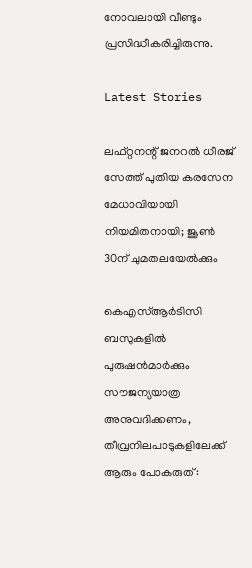നോവലായി വീണ്ടും പ്രസിദ്ധീകരിച്ചിരുന്നു.

Latest Stories

ലഫ്റ്റനന്റ് ജനറൽ ധീരജ് സേത്ത് പുതിയ കരസേന മേധാവിയായി നിയമിതനായി; ജൂൺ 30ന് ചുമതലയേൽക്കും

കെഎസ്ആർടിസി ബസുകളിൽ പുരുഷൻമാർക്കും സൗജന്യയാത്ര അനുവദിക്കണം, തീവ്രനിലപാടുകളിലേക്ക് ആരും പോകരുത്: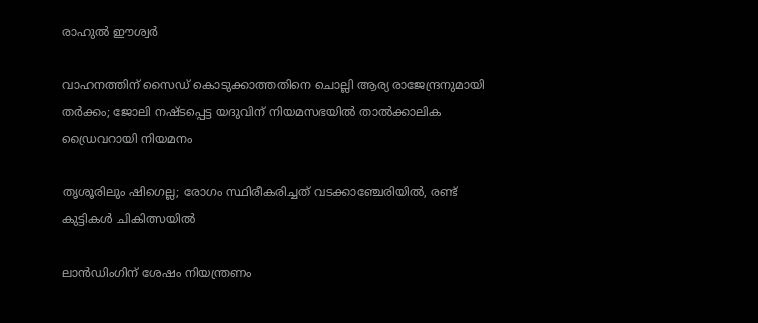രാഹുൽ ഈശ്വർ

വാഹനത്തിന് സൈഡ് കൊടുക്കാത്തതിനെ ചൊല്ലി ആര്യ രാജേന്ദ്രനുമായി തർക്കം; ജോലി നഷ്ടപ്പെട്ട യദുവിന് നിയമസഭയിൽ താൽക്കാലിക ഡ്രൈവറായി നിയമനം

തൃശൂരിലും ഷിഗെല്ല; രോഗം സ്ഥിരീകരിച്ചത് വടക്കാഞ്ചേരിയിൽ, രണ്ട് കുട്ടികൾ ചികിത്സയിൽ

ലാൻഡിംഗിന് ശേഷം നിയന്ത്രണം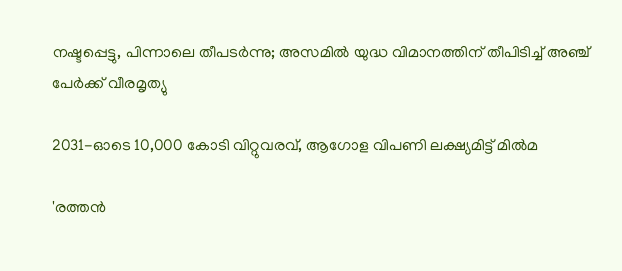നഷ്ടപ്പെട്ടു, പിന്നാലെ തീപടർന്നു; അസമിൽ യുദ്ധ വിമാനത്തിന് തീപിടിച്ച് അഞ്ച് പേർക്ക് വീരമൃത്യു

2031-ഓടെ 10,000 കോടി വിറ്റുവരവ്, ആഗോള വിപണി ലക്ഷ്യമിട്ട് മിൽമ

'രത്തൻ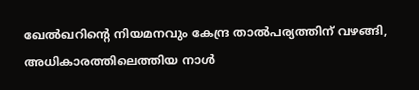ഖേൽഖറിന്റെ നിയമനവും കേന്ദ്ര താൽപര്യത്തിന് വഴങ്ങി, അധികാരത്തിലെത്തിയ നാൾ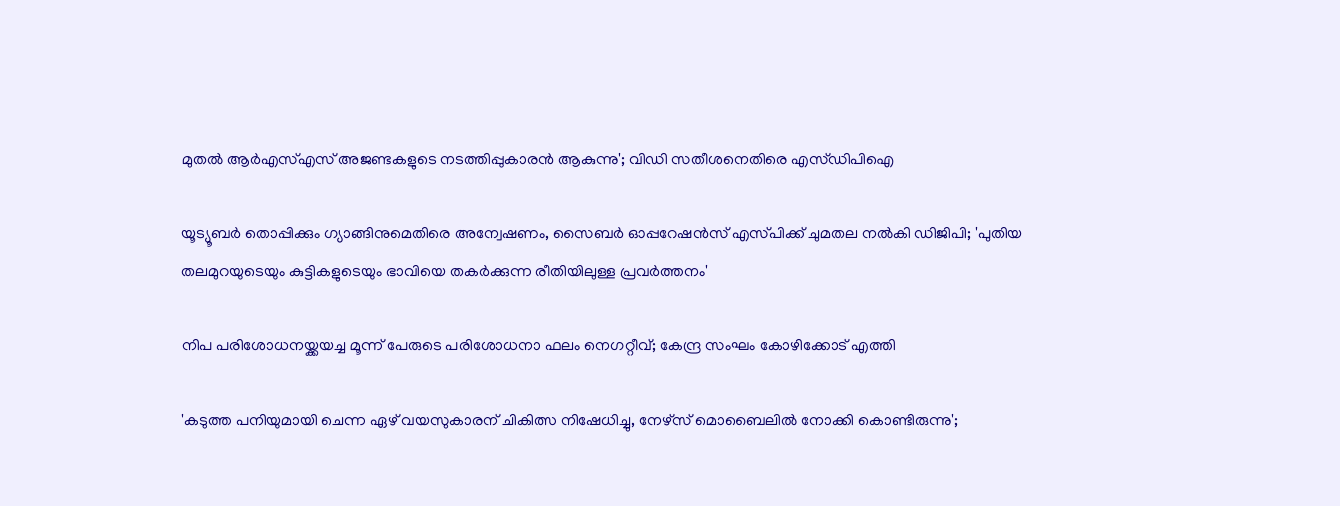മുതൽ ആർഎസ്എസ് അജണ്ടകളുടെ നടത്തിപ്പുകാരൻ ആകുന്നു'; വിഡി സതീശനെതിരെ എസ്ഡിപിഐ

യൂട്യൂബർ തൊപ്പിക്കും ഗ്യാങ്ങിനുമെതിരെ അന്വേഷണം, സൈബർ ഓപ്പറേഷൻസ് എസ്‌പിക്ക് ചുമതല നൽകി ഡിജിപി; 'പുതിയ തലമുറയുടെയും കുട്ടികളുടെയും ഭാവിയെ തകർക്കുന്ന രീതിയിലുള്ള പ്രവർത്തനം'

നിപ പരിശോധനയ്ക്കയച്ച മൂന്ന് പേരുടെ പരിശോധനാ ഫലം നെഗറ്റീവ്; കേന്ദ്ര സംഘം കോഴിക്കോട് എത്തി

'കടുത്ത പനിയുമായി ചെന്ന ഏഴ് വയസുകാരന് ചികിത്സ നിഷേധിച്ചു, നേഴ്സ് മൊബൈലിൽ നോക്കി കൊണ്ടിരുന്നു';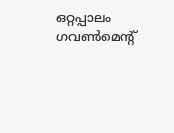ഒറ്റപ്പാലം ഗവൺമെന്റ്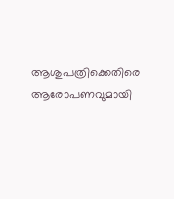ആശുപത്രിക്കെതിരെ ആരോപണവുമായി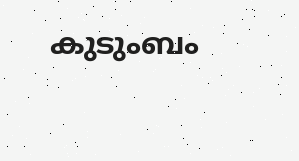കുടുംബം